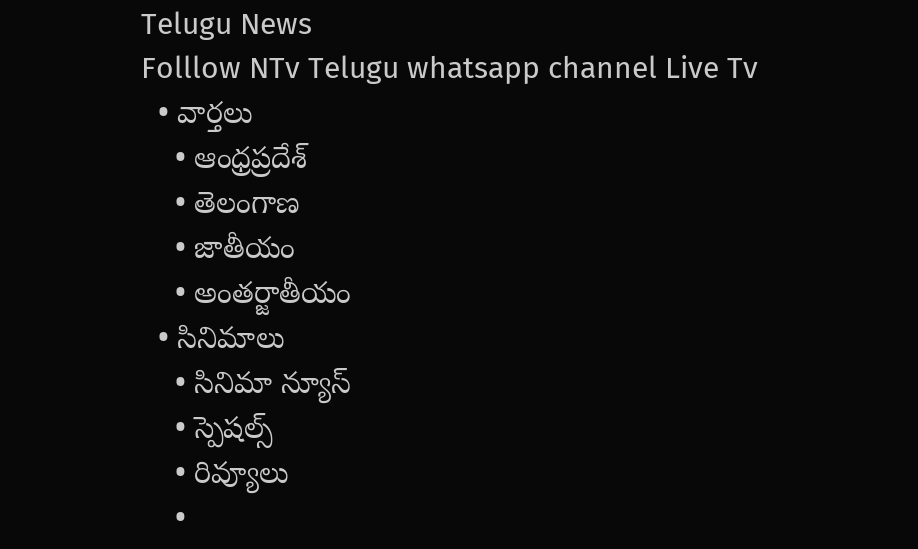Telugu News
Folllow NTv Telugu whatsapp channel Live Tv
  • వార్తలు
    • ఆంధ్రప్రదేశ్
    • తెలంగాణ
    • జాతీయం
    • అంతర్జాతీయం
  • సినిమాలు
    • సినిమా న్యూస్
    • స్పెషల్స్
    • రివ్యూలు
    •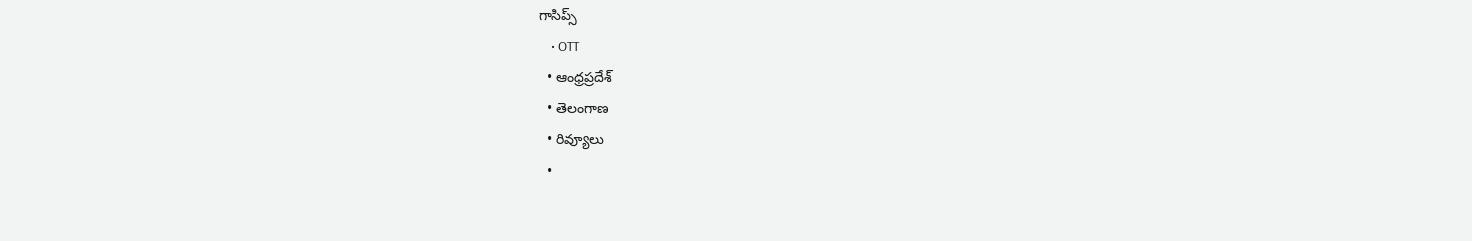గాసిప్స్
    • OTT
  • ఆంధ్రప్రదేశ్
  • తెలంగాణ
  • రివ్యూలు
  •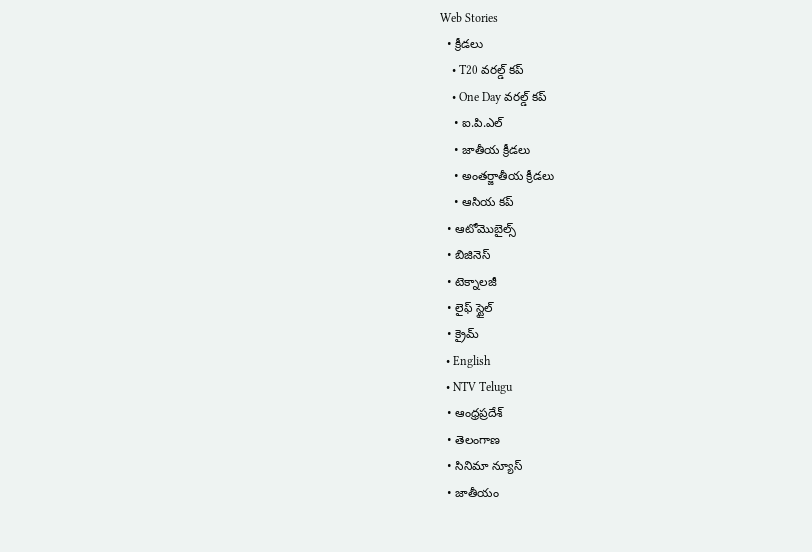Web Stories
  • క్రీడలు
    • T20 వరల్డ్ కప్
    • One Day వరల్డ్ కప్
    • ఐ.పి.ఎల్
    • జాతీయ క్రీడలు
    • అంతర్జాతీయ క్రీడలు
    • ఆసియ కప్
  • ఆటోమొబైల్స్
  • బిజినెస్‌
  • టెక్నాలజీ
  • లైఫ్ స్టైల్
  • క్రైమ్
  • English
  • NTV Telugu
  • ఆంధ్రప్రదేశ్
  • తెలంగాణ
  • సినిమా న్యూస్
  • జాతీయం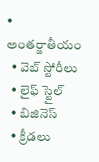• అంతర్జాతీయం
  • వెబ్ స్టోరీలు
  • లైఫ్ స్టైల్
  • బిజినెస్‌
  • క్రీడలు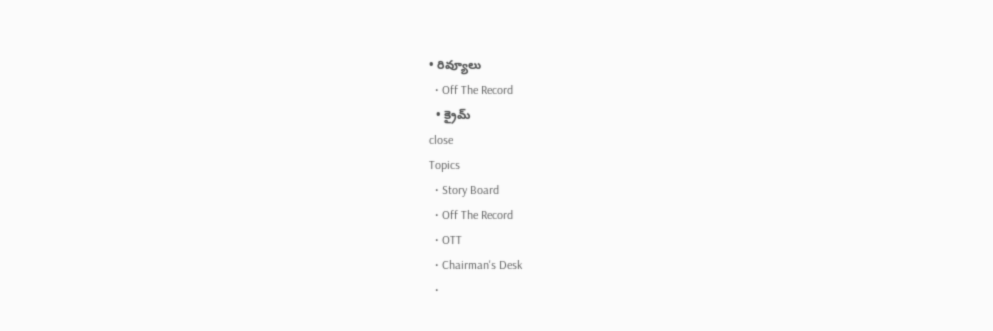• రివ్యూలు
  • Off The Record
  • క్రైమ్
close
Topics
  • Story Board
  • Off The Record
  • OTT
  • Chairman's Desk
  •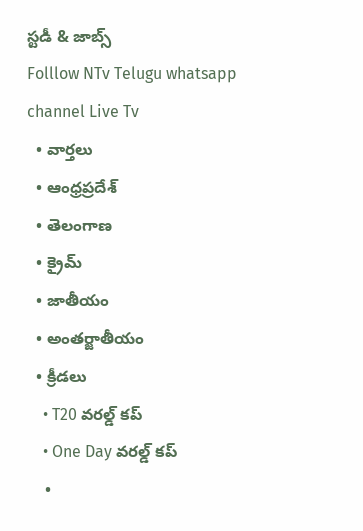స్టడీ & జాబ్స్
Folllow NTv Telugu whatsapp channel Live Tv
  • వార్తలు
  • ఆంధ్రప్రదేశ్
  • తెలంగాణ
  • క్రైమ్
  • జాతీయం
  • అంతర్జాతీయం
  • క్రీడలు
    • T20 వరల్డ్ కప్
    • One Day వరల్డ్ కప్
    •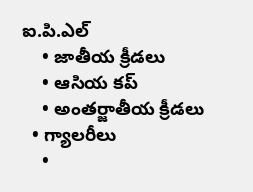ఐ.పి.ఎల్
    • జాతీయ క్రీడలు
    • ఆసియ కప్
    • అంతర్జాతీయ క్రీడలు
  • గ్యాలరీలు
    •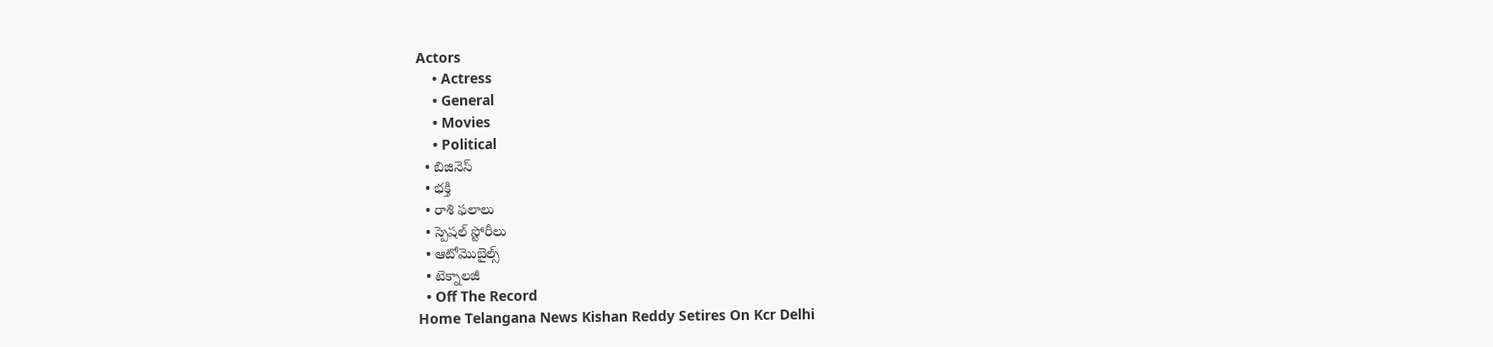Actors
    • Actress
    • General
    • Movies
    • Political
  • బిజినెస్‌
  • భక్తి
  • రాశి ఫలాలు
  • స్పెషల్‌ స్టోరీలు
  • ఆటోమొబైల్స్
  • టెక్నాలజీ
  • Off The Record
Home Telangana News Kishan Reddy Setires On Kcr Delhi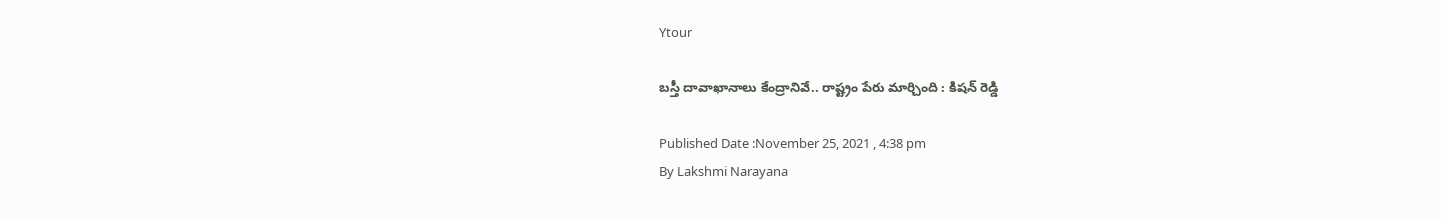Ytour

బస్తీ దావాఖానాలు కేంద్రానివే.. రాష్ట్రం పేరు మార్చింది : కిషన్ రెడ్డి

Published Date :November 25, 2021 , 4:38 pm
By Lakshmi Narayana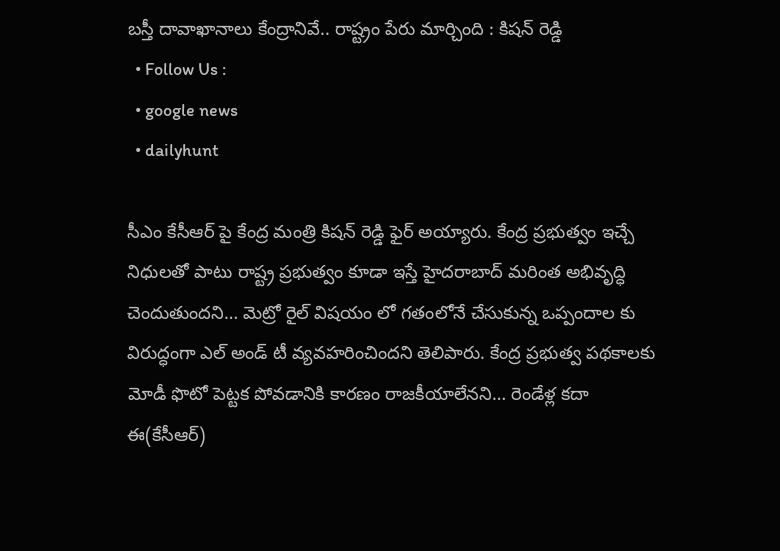బస్తీ దావాఖానాలు కేంద్రానివే.. రాష్ట్రం పేరు మార్చింది : కిషన్ రెడ్డి
  • Follow Us :
  • google news
  • dailyhunt

సీఎం కేసీఆర్‌ పై కేంద్ర మంత్రి కిషన్ రెడ్డి ఫైర్‌ అయ్యారు. కేంద్ర ప్రభుత్వం ఇచ్చే నిధులతో పాటు రాష్ట్ర ప్రభుత్వం కూడా ఇస్తే హైదరాబాద్ మరింత అభివృద్ధి చెందుతుందని… మెట్రో రైల్ విషయం లో గతంలోనే చేసుకున్న ఒప్పందాల కు విరుద్ధంగా ఎల్ అండ్ టీ వ్యవహరించిందని తెలిపారు. కేంద్ర ప్రభుత్వ పథకాలకు మోడీ ఫొటో పెట్టక పోవడానికి కారణం రాజకీయాలేనని… రెండేళ్ల కదా ఈ(కేసీఆర్)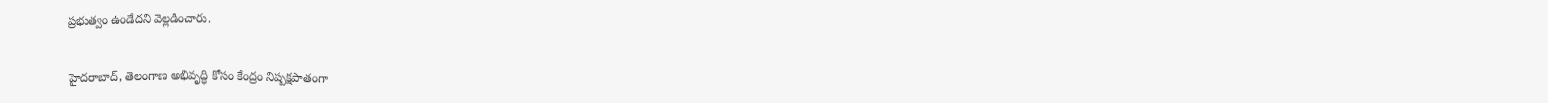ప్రభుత్వం ఉండేదని వెల్లడించారు.

హైదరాబాద్, తెలంగాణ అభివృద్ధి కోసం కేంద్రం నిష్పక్షపాతంగా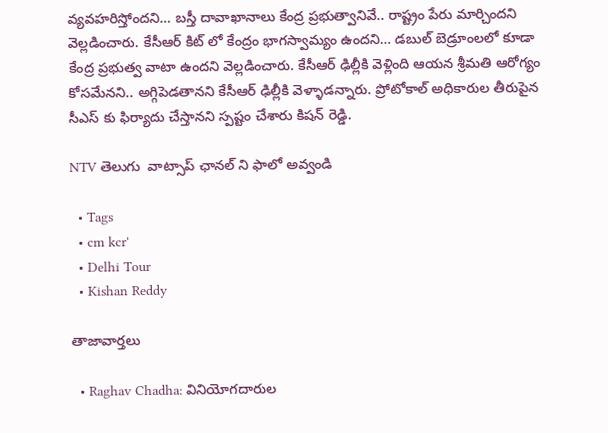వ్యవహరిస్తోందని… బస్తీ దావాఖానాలు కేంద్ర ప్రభుత్వానివే.. రాష్ట్రం పేరు మార్చిందని వెల్లడించారు. కేసీఆర్ కిట్ లో కేంద్రం భాగస్వామ్యం ఉందని… డబుల్ బెడ్రూంలలో కూడా కేంద్ర ప్రభుత్వ వాటా ఉందని వెల్లడించారు. కేసీఆర్ ఢిల్లీకి వెళ్లింది ఆయన శ్రీమతి ఆరోగ్యం కోసమేనని.. అగ్గిపెడతానని కేసీఆర్ ఢిల్లీకి వెళ్ళాడన్నారు. ప్రోటోకాల్ అధికారుల తీరుపైన సీఎస్ కు ఫిర్యాదు చేస్తానని స్పష్టం చేశారు కిషన్‌ రెడ్డి.

NTV తెలుగు  వాట్సాప్ ఛానల్ ని ఫాలో అవ్వండి

  • Tags
  • cm kcr'
  • Delhi Tour
  • Kishan Reddy

తాజావార్తలు

  • Raghav Chadha: వినియోగదారుల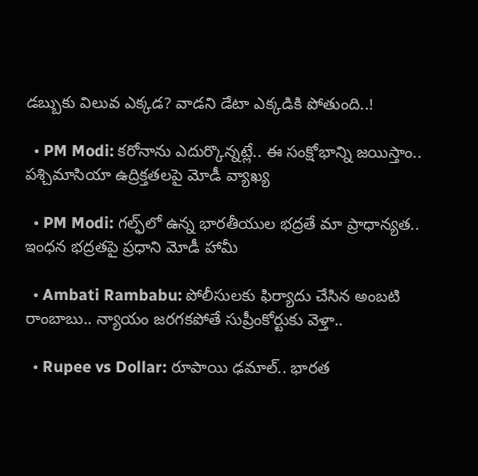డబ్బుకు విలువ ఎక్కడ? వాడని డేటా ఎక్కడికి పోతుంది..!

  • PM Modi: కరోనాను ఎదుర్కొన్నట్లే.. ఈ సంక్షోభాన్ని జయిస్తాం.. పశ్చిమాసియా ఉద్రిక్తతలపై మోడీ వ్యాఖ్య

  • PM Modi: గల్ఫ్‌లో ఉన్న భారతీయుల భద్రతే మా ప్రాధాన్యత.. ఇంధన భద్రతపై ప్రధాని మోడీ హామీ

  • Ambati Rambabu: పోలీసులకు ఫిర్యాదు చేసిన అంబటి రాంబాబు.. న్యాయం జరగకపోతే సుప్రీంకోర్టుకు వెళ్తా..

  • Rupee vs Dollar: రూపాయి ఢమాల్.. భారత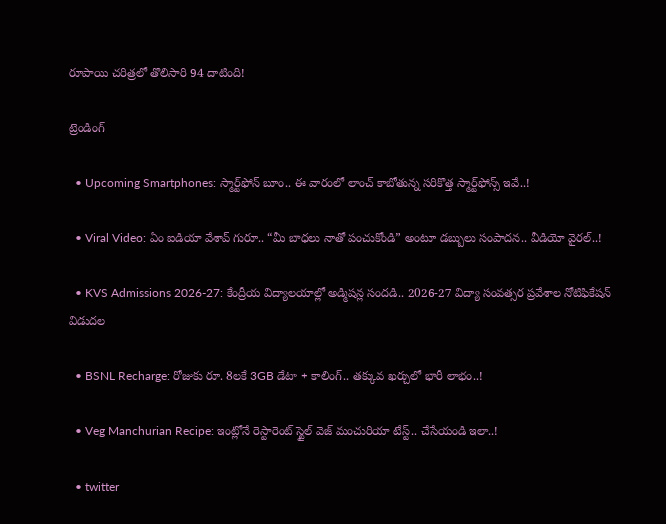రూపాయి చరిత్రలో తొలిసారి 94 దాటింది!

ట్రెండింగ్‌

  • Upcoming Smartphones: స్మార్ట్‌ఫోన్ బూం.. ఈ వారంలో లాంచ్ కాబోతున్న సరికొత్త స్మార్ట్‌ఫోన్స్ ఇవే..!

  • Viral Video: ఏం ఐడియా వేశావ్ గురూ.. “మీ బాధలు నాతో పంచుకోండి” అంటూ డబ్బులు సంపాదన.. వీడియో వైరల్..!

  • KVS Admissions 2026-27: కేంద్రీయ విద్యాలయాల్లో అడ్మిషన్ల సందడి.. 2026-27 విద్యా సంవత్సర ప్రవేశాల నోటిఫికేషన్ విడుదల

  • BSNL Recharge: రోజుకు రూ. 8లకే 3GB డేటా + కాలింగ్.. తక్కువ ఖర్చులో భారీ లాభం..!

  • Veg Manchurian Recipe: ఇంట్లోనే రెస్టారెంట్ స్టైల్ వెజ్ మంచురియా టేస్ట్.. చేసేయండి ఇలా..!

  • twitter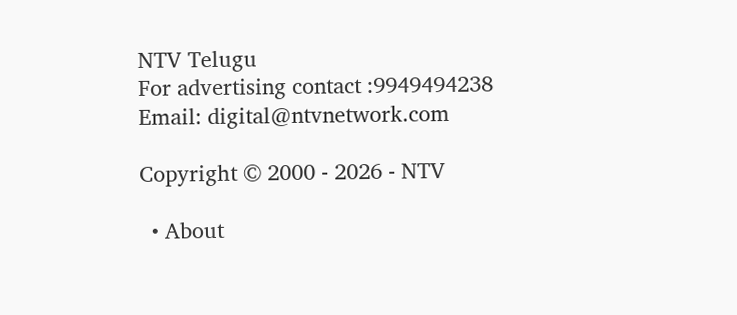NTV Telugu
For advertising contact :9949494238
Email: digital@ntvnetwork.com

Copyright © 2000 - 2026 - NTV

  • About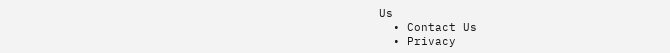Us
  • Contact Us
  • Privacy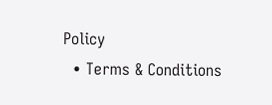Policy
  • Terms & Conditions